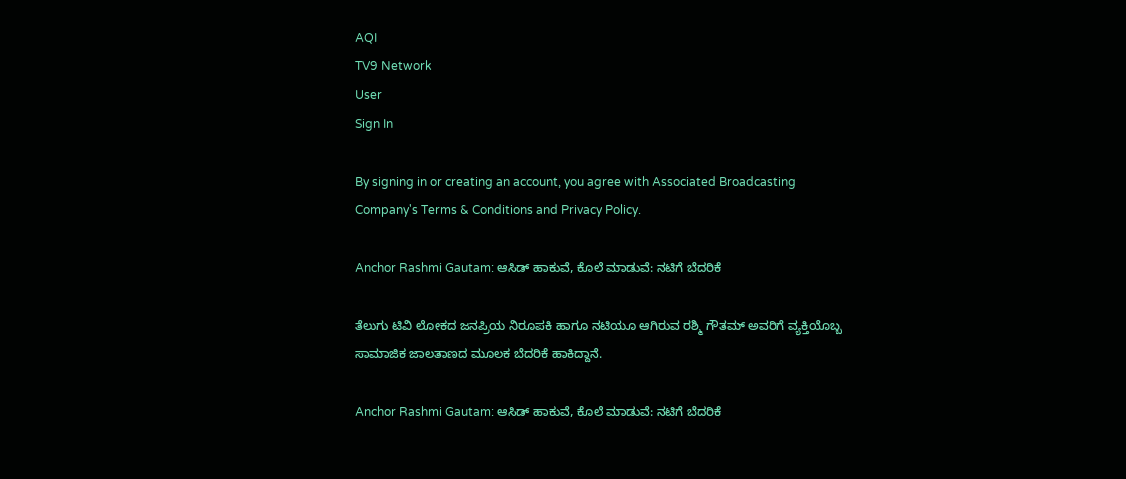AQI
TV9 Network
User
Sign In

By signing in or creating an account, you agree with Associated Broadcasting Company's Terms & Conditions and Privacy Policy.

Anchor Rashmi Gautam: ಆಸಿಡ್ ಹಾಕುವೆ, ಕೊಲೆ ಮಾಡುವೆ: ನಟಿಗೆ ಬೆದರಿಕೆ

ತೆಲುಗು ಟಿವಿ ಲೋಕದ ಜನಪ್ರಿಯ ನಿರೂಪಕಿ ಹಾಗೂ ನಟಿಯೂ ಆಗಿರುವ ರಶ್ಮಿ ಗೌತಮ್ ಅವರಿಗೆ ವ್ಯಕ್ತಿಯೊಬ್ಬ ಸಾಮಾಜಿಕ ಜಾಲತಾಣದ ಮೂಲಕ ಬೆದರಿಕೆ ಹಾಕಿದ್ದಾನೆ.

Anchor Rashmi Gautam: ಆಸಿಡ್ ಹಾಕುವೆ, ಕೊಲೆ ಮಾಡುವೆ: ನಟಿಗೆ ಬೆದರಿಕೆ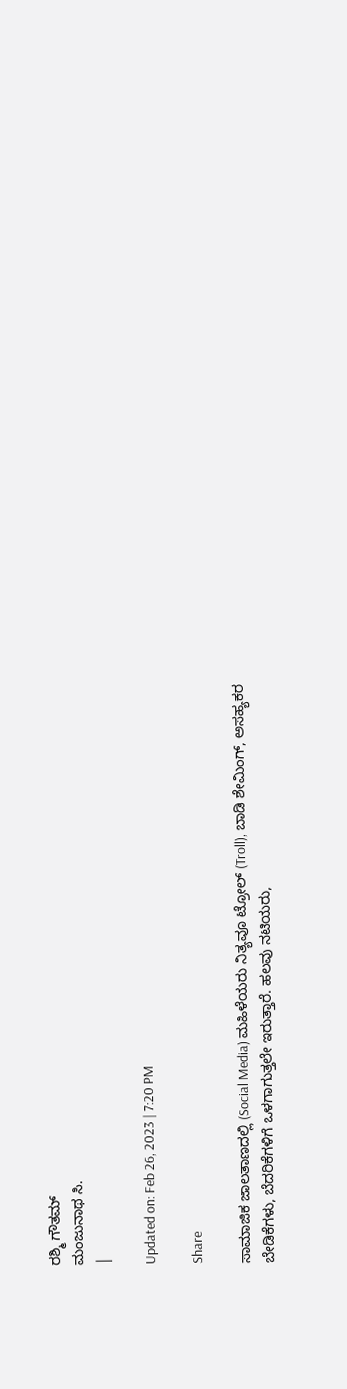ರಶ್ಮಿ ಗೌತಮ್
ಮಂಜುನಾಥ ಸಿ.
|

Updated on: Feb 26, 2023 | 7:20 PM

Share

ಸಾಮಾಜಿಕ ಜಾಲತಾಣದಲ್ಲಿ (Social Media) ಮಹಿಳೆಯರು ನಿತ್ಯವೂ ಟ್ರೋಲ್ (Troll), ಬಾಡಿ ಶೇಮಿಂಗ್, ಅಸಹ್ಯಕರ ಬೇಡಿಕೆಗಳು, ಬೆದರಿಕೆಗಳಿಗೆ ಒಳಗಾಗುತ್ತಲೇ ಇರುತ್ತಾರೆ. ಹಲವು ನಟಿಯರು,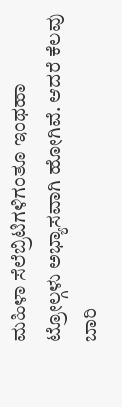ಮಹಿಳಾ ಸೆಲೆಬ್ರಿಟಿಗಳಿಗಂತೂ ಇಂಥಹಾ ಟ್ರೋಲ್ಗಳು ಅಭ್ಯಾಸವಾಗಿ ಹೋಗಿವೆ. ಆದರೆ ಕೆಲವು ಬಾರಿ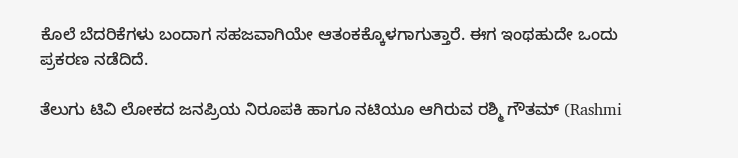ಕೊಲೆ ಬೆದರಿಕೆಗಳು ಬಂದಾಗ ಸಹಜವಾಗಿಯೇ ಆತಂಕಕ್ಕೊಳಗಾಗುತ್ತಾರೆ. ಈಗ ಇಂಥಹುದೇ ಒಂದು ಪ್ರಕರಣ ನಡೆದಿದೆ.

ತೆಲುಗು ಟಿವಿ ಲೋಕದ ಜನಪ್ರಿಯ ನಿರೂಪಕಿ ಹಾಗೂ ನಟಿಯೂ ಆಗಿರುವ ರಶ್ಮಿ ಗೌತಮ್ (Rashmi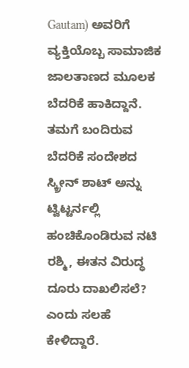Gautam) ಅವರಿಗೆ ವ್ಯಕ್ತಿಯೊಬ್ಬ ಸಾಮಾಜಿಕ ಜಾಲತಾಣದ ಮೂಲಕ ಬೆದರಿಕೆ ಹಾಕಿದ್ದಾನೆ. ತಮಗೆ ಬಂದಿರುವ ಬೆದರಿಕೆ ಸಂದೇಶದ ಸ್ಕ್ರೀನ್ ಶಾಟ್ ಅನ್ನು ಟ್ವಿಟ್ಟರ್ನಲ್ಲಿ ಹಂಚಿಕೊಂಡಿರುವ ನಟಿ ರಶ್ಮಿ, ಈತನ ವಿರುದ್ಧ ದೂರು ದಾಖಲಿಸಲೆ? ಎಂದು ಸಲಹೆ ಕೇಳಿದ್ದಾರೆ.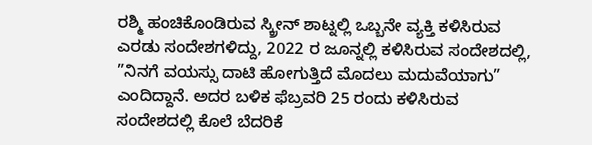ರಶ್ಮಿ ಹಂಚಿಕೊಂಡಿರುವ ಸ್ಕ್ರೀನ್ ಶಾಟ್ನಲ್ಲಿ ಒಬ್ಬನೇ ವ್ಯಕ್ತಿ ಕಳಿಸಿರುವ ಎರಡು ಸಂದೇಶಗಳಿದ್ದು, 2022 ರ ಜೂನ್ನಲ್ಲಿ ಕಳಿಸಿರುವ ಸಂದೇಶದಲ್ಲಿ, ”ನಿನಗೆ ವಯಸ್ಸು ದಾಟಿ ಹೋಗುತ್ತಿದೆ ಮೊದಲು ಮದುವೆಯಾಗು” ಎಂದಿದ್ದಾನೆ. ಅದರ ಬಳಿಕ ಫೆಬ್ರವರಿ 25 ರಂದು ಕಳಿಸಿರುವ ಸಂದೇಶದಲ್ಲಿ ಕೊಲೆ ಬೆದರಿಕೆ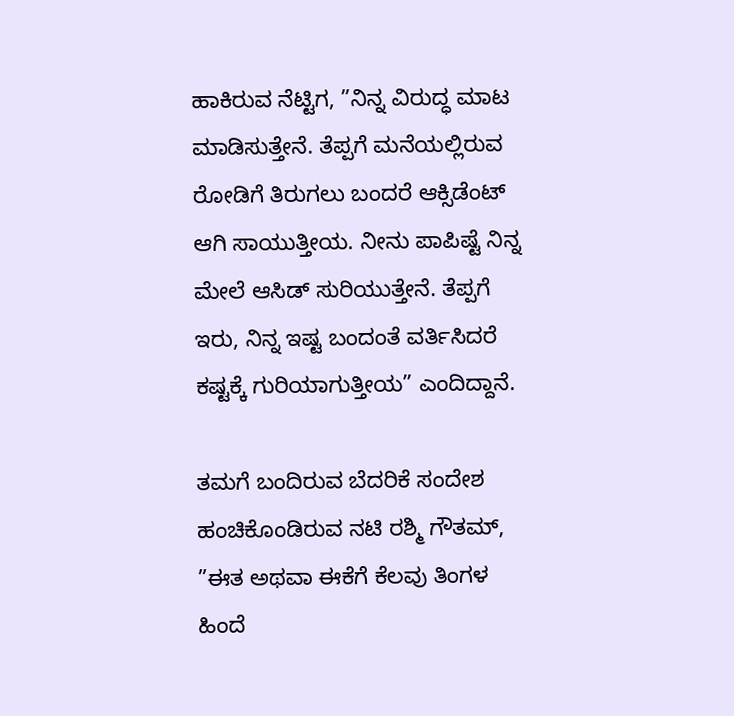ಹಾಕಿರುವ ನೆಟ್ಟಿಗ, ”ನಿನ್ನ ವಿರುದ್ಧ ಮಾಟ ಮಾಡಿಸುತ್ತೇನೆ. ತೆಪ್ಪಗೆ ಮನೆಯಲ್ಲಿರುವ ರೋಡಿಗೆ ತಿರುಗಲು ಬಂದರೆ ಆಕ್ಸಿಡೆಂಟ್ ಆಗಿ ಸಾಯುತ್ತೀಯ. ನೀನು ಪಾಪಿಷ್ಟೆ ನಿನ್ನ ಮೇಲೆ ಆಸಿಡ್ ಸುರಿಯುತ್ತೇನೆ. ತೆಪ್ಪಗೆ ಇರು, ನಿನ್ನ ಇಷ್ಟ ಬಂದಂತೆ ವರ್ತಿಸಿದರೆ ಕಷ್ಟಕ್ಕೆ ಗುರಿಯಾಗುತ್ತೀಯ” ಎಂದಿದ್ದಾನೆ.

ತಮಗೆ ಬಂದಿರುವ ಬೆದರಿಕೆ ಸಂದೇಶ ಹಂಚಿಕೊಂಡಿರುವ ನಟಿ ರಶ್ಮಿ ಗೌತಮ್, ”ಈತ ಅಥವಾ ಈಕೆಗೆ ಕೆಲವು ತಿಂಗಳ ಹಿಂದೆ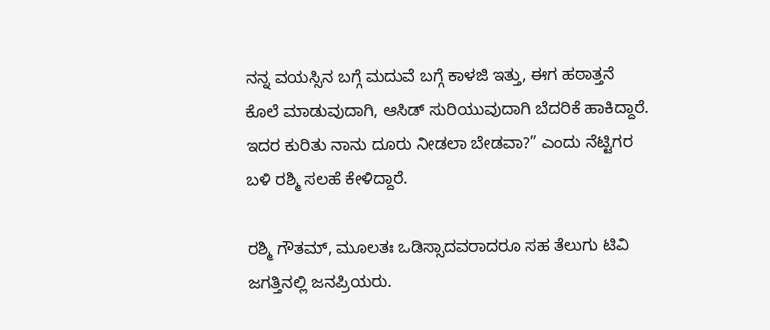ನನ್ನ ವಯಸ್ಸಿನ ಬಗ್ಗೆ ಮದುವೆ ಬಗ್ಗೆ ಕಾಳಜಿ ಇತ್ತು, ಈಗ ಹಠಾತ್ತನೆ ಕೊಲೆ ಮಾಡುವುದಾಗಿ, ಆಸಿಡ್ ಸುರಿಯುವುದಾಗಿ ಬೆದರಿಕೆ ಹಾಕಿದ್ದಾರೆ. ಇದರ ಕುರಿತು ನಾನು ದೂರು ನೀಡಲಾ ಬೇಡವಾ?” ಎಂದು ನೆಟ್ಟಿಗರ ಬಳಿ ರಶ್ಮಿ ಸಲಹೆ ಕೇಳಿದ್ದಾರೆ.

ರಶ್ಮಿ ಗೌತಮ್, ಮೂಲತಃ ಒಡಿಸ್ಸಾದವರಾದರೂ ಸಹ ತೆಲುಗು ಟಿವಿ ಜಗತ್ತಿನಲ್ಲಿ ಜನಪ್ರಿಯರು.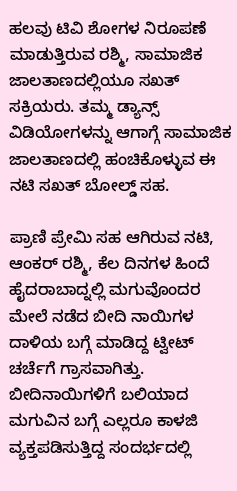ಹಲವು ಟಿವಿ ಶೋಗಳ ನಿರೂಪಣೆ ಮಾಡುತ್ತಿರುವ ರಶ್ಮಿ, ಸಾಮಾಜಿಕ ಜಾಲತಾಣದಲ್ಲಿಯೂ ಸಖತ್ ಸಕ್ರಿಯರು. ತಮ್ಮ ಡ್ಯಾನ್ಸ್ ವಿಡಿಯೋಗಳನ್ನು ಆಗಾಗ್ಗೆ ಸಾಮಾಜಿಕ ಜಾಲತಾಣದಲ್ಲಿ ಹಂಚಿಕೊಳ್ಳುವ ಈ ನಟಿ ಸಖತ್ ಬೋಲ್ಡ್ ಸಹ.

ಪ್ರಾಣಿ ಪ್ರೇಮಿ ಸಹ ಆಗಿರುವ ನಟಿ, ಆಂಕರ್ ರಶ್ಮಿ, ಕೆಲ ದಿನಗಳ ಹಿಂದೆ ಹೈದರಾಬಾದ್ನಲ್ಲಿ ಮಗುವೊಂದರ ಮೇಲೆ ನಡೆದ ಬೀದಿ ನಾಯಿಗಳ ದಾಳಿಯ ಬಗ್ಗೆ ಮಾಡಿದ್ದ ಟ್ವೀಟ್ ಚರ್ಚೆಗೆ ಗ್ರಾಸವಾಗಿತ್ತು. ಬೀದಿನಾಯಿಗಳಿಗೆ ಬಲಿಯಾದ ಮಗುವಿನ ಬಗ್ಗೆ ಎಲ್ಲರೂ ಕಾಳಜಿ ವ್ಯಕ್ತಪಡಿಸುತ್ತಿದ್ದ ಸಂದರ್ಭದಲ್ಲಿ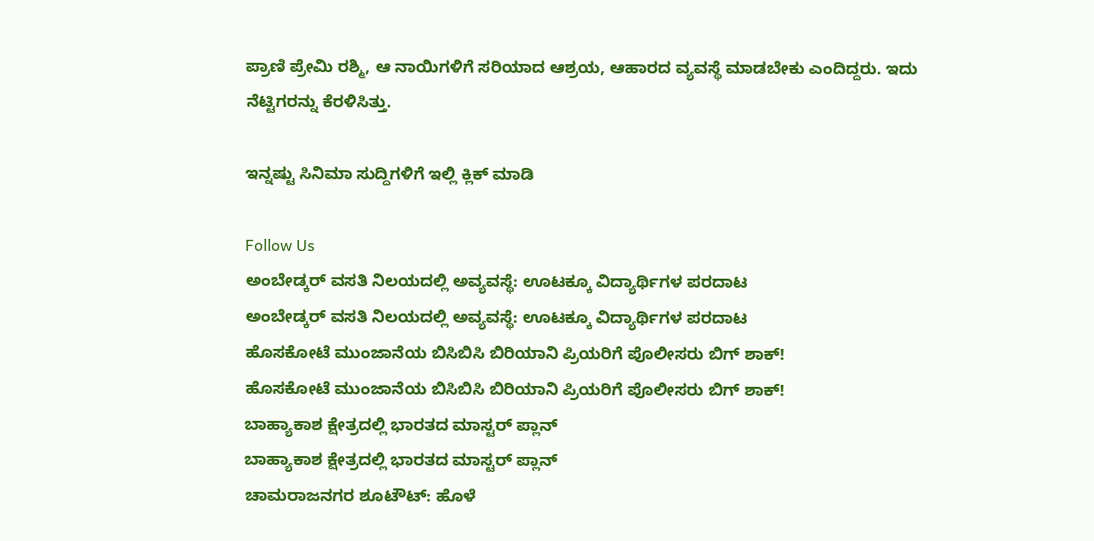ಪ್ರಾಣಿ ಪ್ರೇಮಿ ರಶ್ಮಿ, ಆ ನಾಯಿಗಳಿಗೆ ಸರಿಯಾದ ಆಶ್ರಯ, ಆಹಾರದ ವ್ಯವಸ್ಥೆ ಮಾಡಬೇಕು ಎಂದಿದ್ದರು. ಇದು ನೆಟ್ಟಿಗರನ್ನು ಕೆರಳಿಸಿತ್ತು.

ಇನ್ನಷ್ಟು ಸಿನಿಮಾ ಸುದ್ದಿಗಳಿಗೆ ಇಲ್ಲಿ ಕ್ಲಿಕ್ ಮಾಡಿ

Follow Us
ಅಂಬೇಡ್ಕರ್ ವಸತಿ ನಿಲಯದಲ್ಲಿ ಅವ್ಯವಸ್ಥೆ: ಊಟಕ್ಕೂ ವಿದ್ಯಾರ್ಥಿಗಳ ಪರದಾಟ
ಅಂಬೇಡ್ಕರ್ ವಸತಿ ನಿಲಯದಲ್ಲಿ ಅವ್ಯವಸ್ಥೆ: ಊಟಕ್ಕೂ ವಿದ್ಯಾರ್ಥಿಗಳ ಪರದಾಟ
ಹೊಸಕೋಟೆ ಮುಂಜಾನೆಯ ಬಿಸಿಬಿಸಿ ಬಿರಿಯಾನಿ ಪ್ರಿಯರಿಗೆ ಪೊಲೀಸರು ಬಿಗ್ ಶಾಕ್!
ಹೊಸಕೋಟೆ ಮುಂಜಾನೆಯ ಬಿಸಿಬಿಸಿ ಬಿರಿಯಾನಿ ಪ್ರಿಯರಿಗೆ ಪೊಲೀಸರು ಬಿಗ್ ಶಾಕ್!
ಬಾಹ್ಯಾಕಾಶ ಕ್ಷೇತ್ರದಲ್ಲಿ ಭಾರತದ ಮಾಸ್ಟರ್ ಪ್ಲಾನ್
ಬಾಹ್ಯಾಕಾಶ ಕ್ಷೇತ್ರದಲ್ಲಿ ಭಾರತದ ಮಾಸ್ಟರ್ ಪ್ಲಾನ್
ಚಾಮರಾಜನಗರ ಶೂಟೌಟ್: ಹೊಳೆ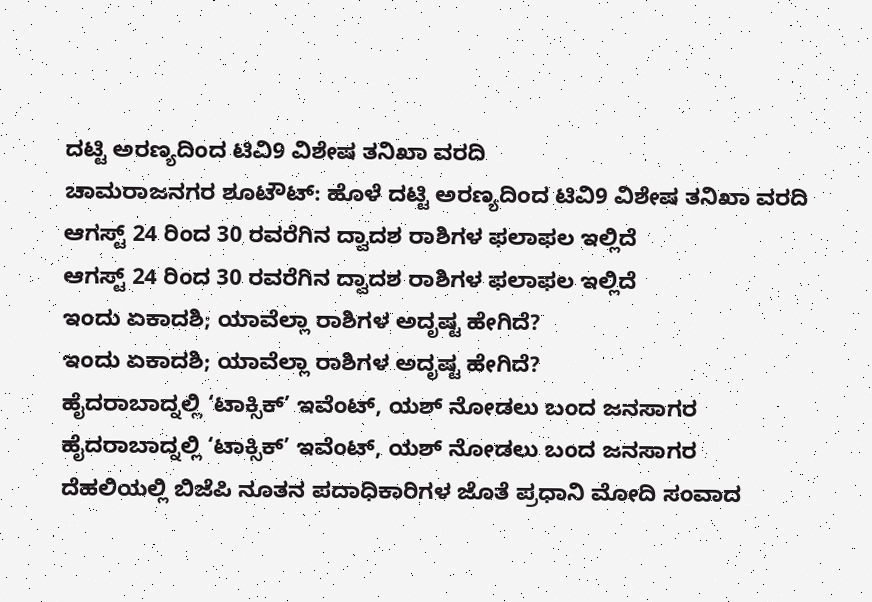ದಟ್ಟಿ ಅರಣ್ಯದಿಂದ ಟಿವಿ9 ವಿಶೇಷ ತನಿಖಾ ವರದಿ
ಚಾಮರಾಜನಗರ ಶೂಟೌಟ್: ಹೊಳೆ ದಟ್ಟಿ ಅರಣ್ಯದಿಂದ ಟಿವಿ9 ವಿಶೇಷ ತನಿಖಾ ವರದಿ
ಆಗಸ್ಟ್ 24 ರಿಂದ 30 ರವರೆಗಿನ ದ್ವಾದಶ ರಾಶಿಗಳ ಫಲಾಫಲ ಇಲ್ಲಿದೆ
ಆಗಸ್ಟ್ 24 ರಿಂದ 30 ರವರೆಗಿನ ದ್ವಾದಶ ರಾಶಿಗಳ ಫಲಾಫಲ ಇಲ್ಲಿದೆ
ಇಂದು ಏಕಾದಶಿ; ಯಾವೆಲ್ಲಾ ರಾಶಿಗಳ ಅದೃಷ್ಟ ಹೇಗಿದೆ?
ಇಂದು ಏಕಾದಶಿ; ಯಾವೆಲ್ಲಾ ರಾಶಿಗಳ ಅದೃಷ್ಟ ಹೇಗಿದೆ?
ಹೈದರಾಬಾದ್ನಲ್ಲಿ ‘ಟಾಕ್ಸಿಕ್’ ಇವೆಂಟ್, ಯಶ್ ನೋಡಲು ಬಂದ ಜನಸಾಗರ
ಹೈದರಾಬಾದ್ನಲ್ಲಿ ‘ಟಾಕ್ಸಿಕ್’ ಇವೆಂಟ್, ಯಶ್ ನೋಡಲು ಬಂದ ಜನಸಾಗರ
ದೆಹಲಿಯಲ್ಲಿ ಬಿಜೆಪಿ ನೂತನ ಪದಾಧಿಕಾರಿಗಳ ಜೊತೆ ಪ್ರಧಾನಿ ಮೋದಿ ಸಂವಾದ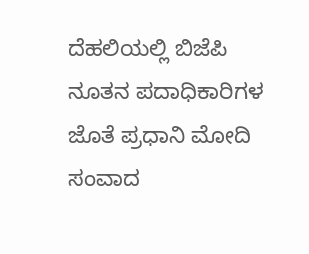ದೆಹಲಿಯಲ್ಲಿ ಬಿಜೆಪಿ ನೂತನ ಪದಾಧಿಕಾರಿಗಳ ಜೊತೆ ಪ್ರಧಾನಿ ಮೋದಿ ಸಂವಾದ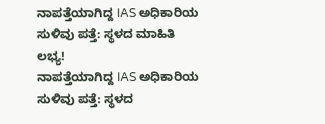ನಾಪತ್ತೆಯಾಗಿದ್ದ IAS ಅಧಿಕಾರಿಯ ಸುಳಿವು ಪತ್ತೆ: ಸ್ಥಳದ ಮಾಹಿತಿ ಲಭ್ಯ!
ನಾಪತ್ತೆಯಾಗಿದ್ದ IAS ಅಧಿಕಾರಿಯ ಸುಳಿವು ಪತ್ತೆ: ಸ್ಥಳದ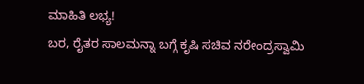ಮಾಹಿತಿ ಲಭ್ಯ!
ಬರ, ರೈತರ ಸಾಲಮನ್ನಾ ಬಗ್ಗೆ ಕೃಷಿ ಸಚಿವ ನರೇಂದ್ರಸ್ವಾಮಿ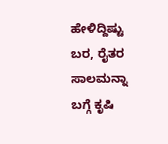ಹೇಳಿದ್ದಿಷ್ಟು
ಬರ, ರೈತರ ಸಾಲಮನ್ನಾ ಬಗ್ಗೆ ಕೃಷಿ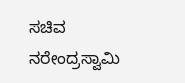ಸಚಿವ ನರೇಂದ್ರಸ್ವಾಮಿ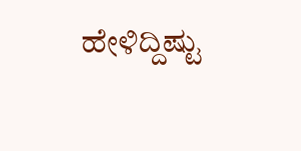ಹೇಳಿದ್ದಿಷ್ಟು